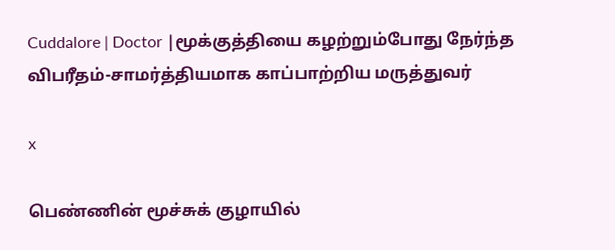Cuddalore | Doctor |மூக்குத்தியை கழற்றும்போது நேர்ந்த விபரீதம்-சாமர்த்தியமாக காப்பாற்றிய மருத்துவர்

x

பெண்ணின் மூச்சுக் குழாயில்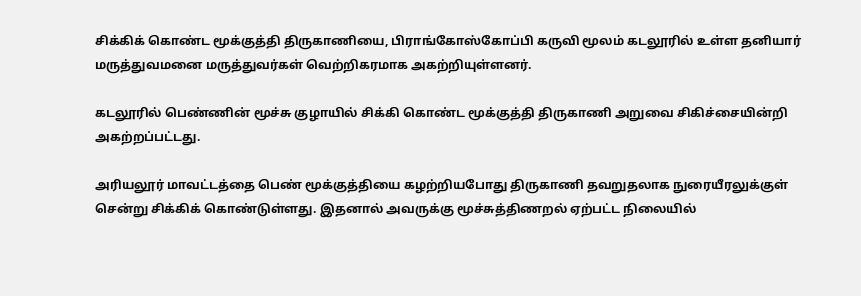சிக்கிக் கொண்ட மூக்குத்தி திருகாணியை, பிராங்கோஸ்கோப்பி கருவி மூலம் கடலூரில் உள்ள தனியார் மருத்துவமனை மருத்துவர்கள் வெற்றிகரமாக அகற்றியுள்ளனர்.

கடலூரில் பெண்ணின் மூச்சு குழாயில் சிக்கி கொண்ட மூக்குத்தி திருகாணி அறுவை சிகிச்சையின்றி அகற்றப்பட்டது.

அரியலூர் மாவட்டத்தை பெண் மூக்குத்தியை கழற்றியபோது திருகாணி தவறுதலாக நுரையீரலுக்குள் சென்று சிக்கிக் கொண்டுள்ளது. இதனால் அவருக்கு மூச்சுத்திணறல் ஏற்பட்ட நிலையில்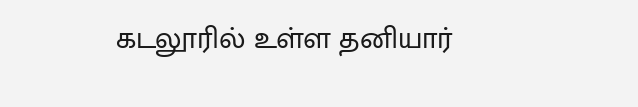கடலூரில் உள்ள தனியார்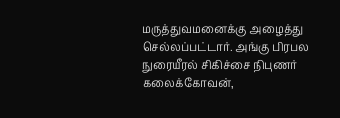மருத்துவமனைக்கு அழைத்து செல்லப்பட்டார். அங்கு பிரபல நுரையீரல் சிகிச்சை நிபுணர் கலைக்கோவன்,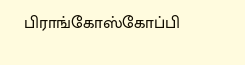பிராங்கோஸ்கோப்பி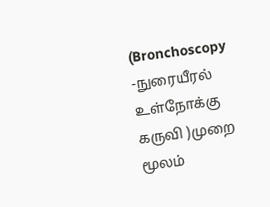(Bronchoscopy -நுரையீரல் உள்நோக்கு கருவி )முறை மூலம்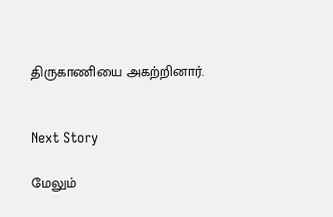திருகாணியை அகற்றினார்.


Next Story

மேலும்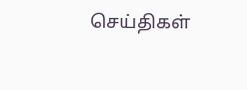செய்திகள்